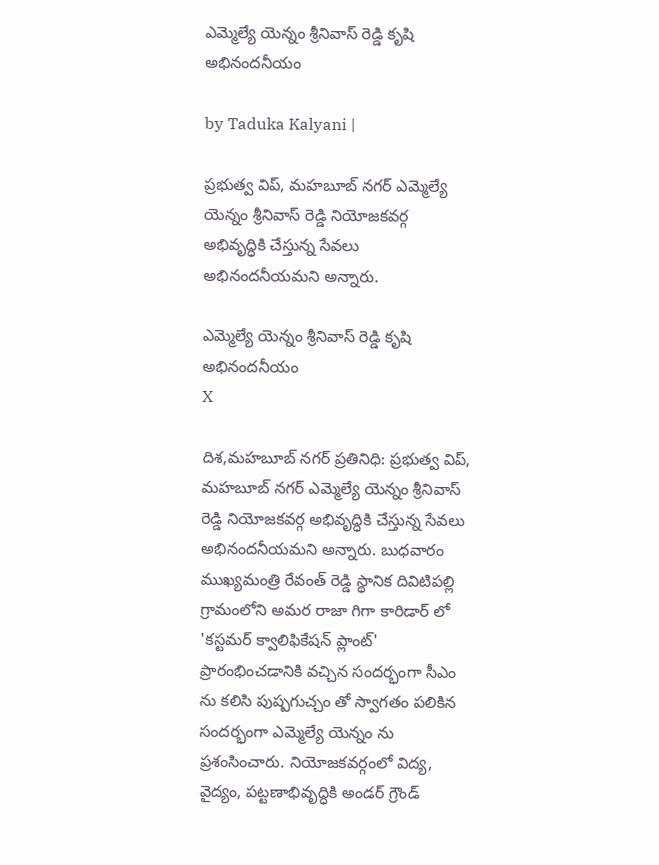ఎమ్మెల్యే యెన్నం శ్రీనివాస్ రెడ్డి కృషి అభినందనీయం

by Taduka Kalyani |

ప్రభుత్వ విప్, మహబూబ్ నగర్ ఎమ్మెల్యే యెన్నం శ్రీనివాస్ రెడ్డి నియోజకవర్గ అభివృద్ధికి చేస్తున్న సేవలు అభినందనీయమని అన్నారు.

ఎమ్మెల్యే యెన్నం శ్రీనివాస్ రెడ్డి కృషి అభినందనీయం
X

దిశ,మహబూబ్ నగర్ ప్రతినిధి: ప్రభుత్వ విప్, మహబూబ్ నగర్ ఎమ్మెల్యే యెన్నం శ్రీనివాస్ రెడ్డి నియోజకవర్గ అభివృద్ధికి చేస్తున్న సేవలు అభినందనీయమని అన్నారు. బుధవారం ముఖ్యమంత్రి రేవంత్ రెడ్డి స్థానిక దివిటిపల్లి గ్రామంలోని అమర రాజా గిగా కారిడార్ లో 'కస్టమర్ క్వాలిఫికేషన్ ప్లాంట్' ప్రారంభించడానికి వచ్చిన సందర్భంగా సీఎం ను కలిసి పుష్పగుచ్చం తో స్వాగతం పలికిన సందర్భంగా ఎమ్మెల్యే యెన్నం ను ప్రశంసించారు. నియోజకవర్గంలో విద్య, వైద్యం, పట్టణాభివృద్ధికి అండర్ గ్రౌండ్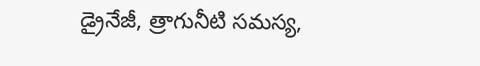డ్రైనేజీ, త్రాగునీటి సమస్య,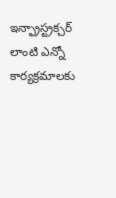ఇన్ఫ్రాస్ట్రక్చర్ లాంటి ఎన్నో కార్యక్రమాలకు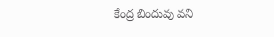కేంద్ర బిందువు వని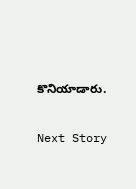కొనియాడారు.

Next Story